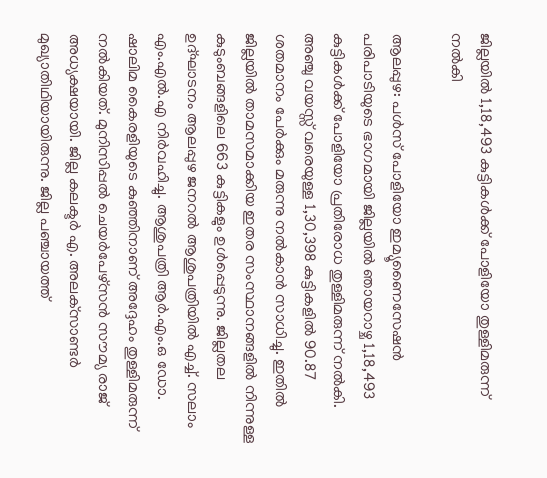ജില്ലയില്‍ 1,18,493 കുട്ടികള്‍ക്ക് പോളിയോ തുള്ളിമരുന്ന് നല്‍കി

ആലപ്പുഴ: പള്‍സ് പോളിയോ ഇമ്യൂണൈസേഷന്‍ പരിപാടിയുടെ ഭാഗമായി ജില്ലയില്‍ ഞായറാഴ്ച 1,18,493 കുട്ടികള്‍ക്ക് പോളിയോ പ്രതിരോധ തുള്ളിമരുന്ന് നല്‍കി. അഞ്ചു വയസ്സ് വരെയുള്ള 1,30,398 കുട്ടികളില്‍ 90.87 ശതമാനം പേര്‍ക്കും മരുന്നു നല്‍കാന്‍ സാധിച്ചു. ഇതില്‍ ജില്ലയില്‍ താമസമാക്കിയ ഇതര സംസ്ഥാനങ്ങളില്‍ നിന്നുള്ള കുടുംബങ്ങളിലെ 663 കുട്ടികളും ഉള്‍പ്പെടുന്നു. ജില്ലതല ഉദ്ഘാടനം ആലപ്പുഴ ജനറല്‍ ആശുപത്രിയില്‍ എച്ച്. സലാം എം.എല്‍.എ നിര്‍വഹിച്ചു. ആശുപത്രി ആര്‍.എം.ഒ ഡോ. ഷാലിമ കൈരളിയുടെ കുഞ്ഞിനാണ് അദ്ദേഹം തുള്ളിമരുന്ന് നല്‍കിയത്. മുനിസിപ്പല്‍ ചെയര്‍പേഴ്‌സൻ സൗമ്യ രാജ് അധ്യക്ഷയായി. ജില്ല കലക്ടര്‍ എ. അലക്‌സാണ്ടര്‍ മുഖ്യാതിഥിയായിരുന്നു. ജില്ല പഞ്ചായത്ത്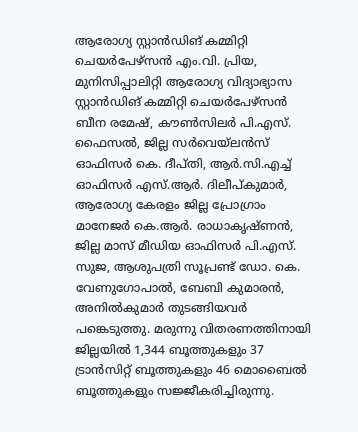ആരോഗ്യ സ്റ്റാന്‍ഡിങ് കമ്മിറ്റി ചെയര്‍പേഴ്‌സൻ എം.വി. പ്രിയ, മുനിസിപ്പാലിറ്റി ആരോഗ്യ വിദ്യാഭ്യാസ സ്റ്റാൻഡിങ് കമ്മിറ്റി ചെയര്‍പേഴ്‌സൻ ബീന രമേഷ്, കൗണ്‍സിലര്‍ പി.എസ്. ഫൈസല്‍, ജില്ല സർവെയ്ലന്‍സ് ഓഫിസര്‍ കെ. ദീപ്തി, ആര്‍.സി.എച്ച് ഓഫിസര്‍ എസ്.ആര്‍. ദിലീപ്കുമാര്‍, ആരോഗ്യ കേരളം ജില്ല പ്രോഗ്രാം മാനേജര്‍ കെ.ആര്‍. രാധാകൃഷ്ണന്‍, ജില്ല മാസ് മീഡിയ ഓഫിസര്‍ പി.എസ്. സുജ, ആശുപത്രി സൂപ്രണ്ട് ഡോ. കെ. വേണുഗോപാല്‍, ബേബി കുമാരന്‍, അനില്‍കുമാർ തുടങ്ങിയവര്‍ പങ്കെടുത്തു. മരുന്നു വിതരണത്തിനായി ജില്ലയില്‍ 1,344 ബൂത്തുകളും 37 ട്രാന്‍സിറ്റ് ബൂത്തുകളും 46 മൊബൈല്‍ ബൂത്തുകളും സജ്ജീകരിച്ചിരുന്നു.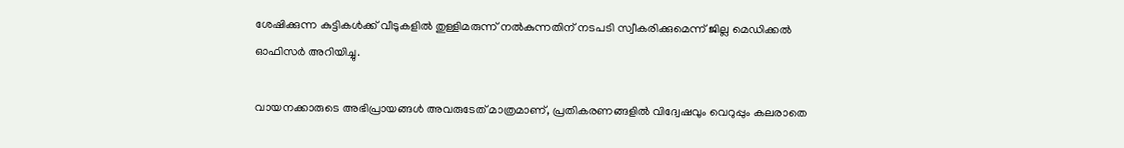ശേഷിക്കുന്ന കുട്ടികള്‍ക്ക് വീടുകളില്‍ തുള്ളിമരുന്ന് നല്‍കുന്നതിന് നടപടി സ്വീകരിക്കുമെന്ന് ജില്ല മെഡിക്കല്‍ ഓഫിസര്‍ അറിയിച്ചു.

വായനക്കാരുടെ അഭിപ്രായങ്ങള്‍ അവരുടേത് മാത്രമാണ്, പ്രതികരണങ്ങളിൽ വിദ്വേഷവും വെറുപ്പും കലരാതെ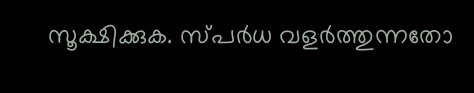സൂക്ഷിക്കുക. സ്പർധ വളർത്തുന്നതോ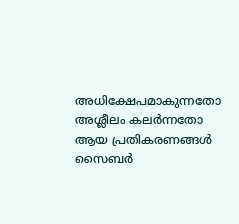അധിക്ഷേപമാകുന്നതോ അശ്ലീലം കലർന്നതോ ആയ പ്രതികരണങ്ങൾ സൈബർ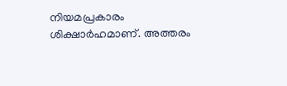നിയമപ്രകാരം ശിക്ഷാർഹമാണ്. അത്തരം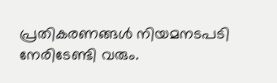പ്രതികരണങ്ങൾ നിയമനടപടി നേരിടേണ്ടി വരും.